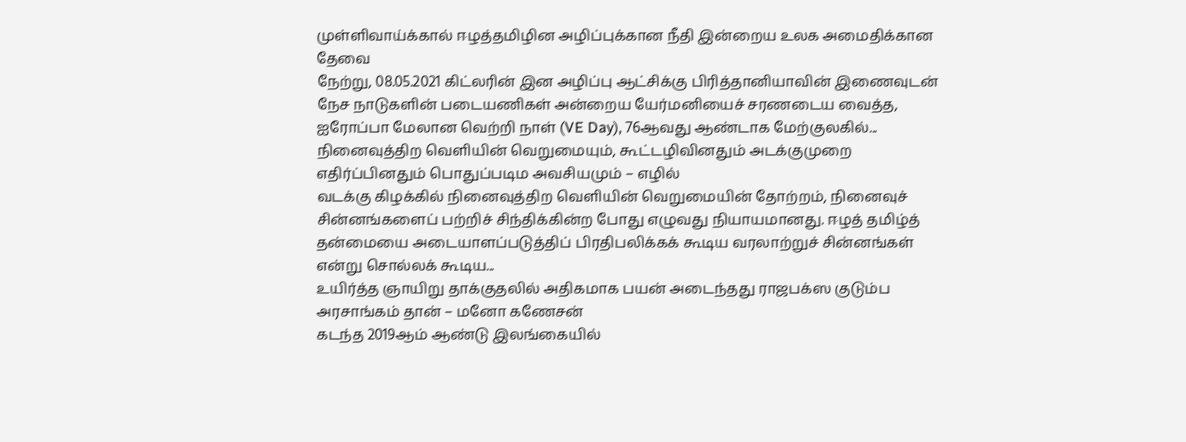முள்ளிவாய்க்கால் ஈழத்தமிழின அழிப்புக்கான நீதி இன்றைய உலக அமைதிக்கான தேவை
நேற்று, 08.05.2021 கிட்லரின் இன அழிப்பு ஆட்சிக்கு பிரித்தானியாவின் இணைவுடன் நேச நாடுகளின் படையணிகள் அன்றைய யேர்மனியைச் சரணடைய வைத்த, ஐரோப்பா மேலான வெற்றி நாள் (VE Day), 76ஆவது ஆண்டாக மேற்குலகில்...
நினைவுத்திற வெளியின் வெறுமையும், கூட்டழிவினதும் அடக்குமுறை எதிர்ப்பினதும் பொதுப்படிம அவசியமும் – எழில்
வடக்கு கிழக்கில் நினைவுத்திற வெளியின் வெறுமையின் தோற்றம், நினைவுச் சின்னங்களைப் பற்றிச் சிந்திக்கின்ற போது எழுவது நியாயமானது. ஈழத் தமிழ்த் தன்மையை அடையாளப்படுத்திப் பிரதிபலிக்கக் கூடிய வரலாற்றுச் சின்னங்கள் என்று சொல்லக் கூடிய...
உயிர்த்த ஞாயிறு தாக்குதலில் அதிகமாக பயன் அடைந்தது ராஜபக்ஸ குடும்ப அரசாங்கம் தான் – மனோ கணேசன்
கடந்த 2019ஆம் ஆண்டு இலங்கையில்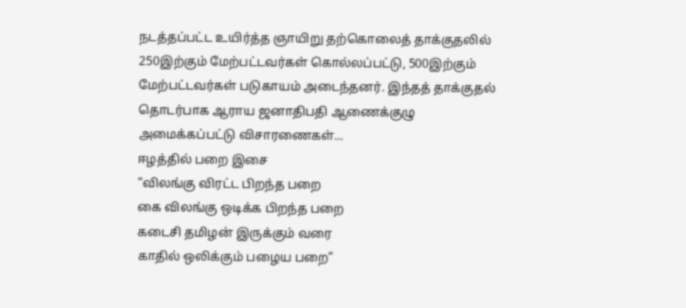நடத்தப்பட்ட உயிர்த்த ஞாயிறு தற்கொலைத் தாக்குதலில் 250இற்கும் மேற்பட்டவர்கள் கொல்லப்பட்டு, 500இற்கும் மேற்பட்டவர்கள் படுகாயம் அடைந்தனர். இந்தத் தாக்குதல் தொடர்பாக ஆராய ஜனாதிபதி ஆணைக்குழு அமைக்கப்பட்டு விசாரணைகள்...
ஈழத்தில் பறை இசை
“விலங்கு விரட்ட பிறந்த பறை
கை விலங்கு ஒடிக்க பிறந்த பறை
கடைசி தமிழன் இருக்கும் வரை
காதில் ஒலிக்கும் பழைய பறை”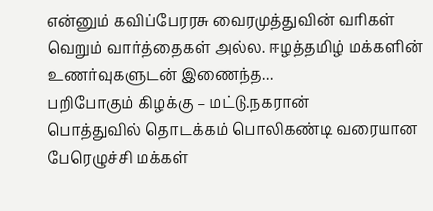என்னும் கவிப்பேரரசு வைரமுத்துவின் வரிகள் வெறும் வார்த்தைகள் அல்ல. ஈழத்தமிழ் மக்களின் உணர்வுகளுடன் இணைந்த...
பறிபோகும் கிழக்கு – மட்டு.நகரான்
பொத்துவில் தொடக்கம் பொலிகண்டி வரையான பேரெழுச்சி மக்கள்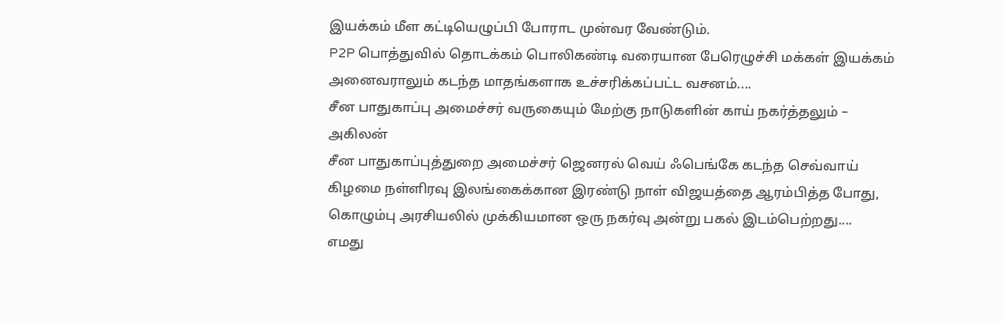இயக்கம் மீள கட்டியெழுப்பி போராட முன்வர வேண்டும்.
P2P பொத்துவில் தொடக்கம் பொலிகண்டி வரையான பேரெழுச்சி மக்கள் இயக்கம் அனைவராலும் கடந்த மாதங்களாக உச்சரிக்கப்பட்ட வசனம்....
சீன பாதுகாப்பு அமைச்சர் வருகையும் மேற்கு நாடுகளின் காய் நகர்த்தலும் – அகிலன்
சீன பாதுகாப்புத்துறை அமைச்சர் ஜெனரல் வெய் ஃபெங்கே கடந்த செவ்வாய் கிழமை நள்ளிரவு இலங்கைக்கான இரண்டு நாள் விஜயத்தை ஆரம்பித்த போது, கொழும்பு அரசியலில் முக்கியமான ஒரு நகர்வு அன்று பகல் இடம்பெற்றது....
எமது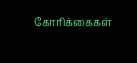கோரிக்கைகள்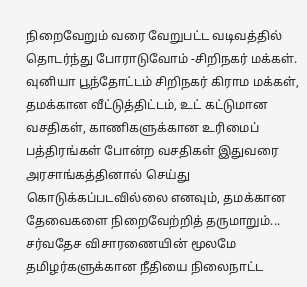நிறைவேறும் வரை வேறுபட்ட வடிவத்தில் தொடர்ந்து போராடுவோம் -சிறிநகர் மக்கள்.
வுனியா பூந்தோட்டம் சிறிநகர் கிராம மக்கள், தமக்கான வீட்டுத்திட்டம், உட் கட்டுமான வசதிகள், காணிகளுக்கான உரிமைப் பத்திரங்கள் போன்ற வசதிகள் இதுவரை அரசாங்கத்தினால் செய்து கொடுக்கப்படவில்லை எனவும், தமக்கான தேவைகளை நிறைவேற்றித் தருமாறும்...
சர்வதேச விசாரணையின் மூலமே தமிழர்களுக்கான நீதியை நிலைநாட்ட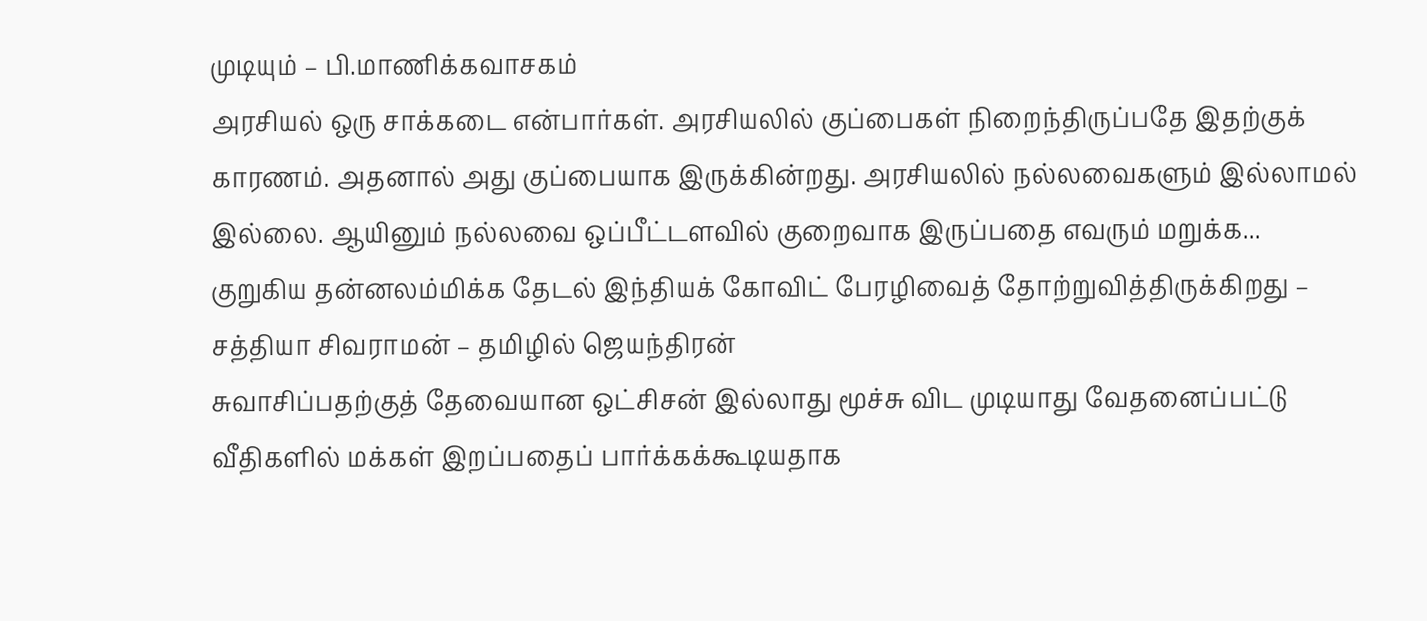முடியும் – பி.மாணிக்கவாசகம்
அரசியல் ஒரு சாக்கடை என்பார்கள். அரசியலில் குப்பைகள் நிறைந்திருப்பதே இதற்குக் காரணம். அதனால் அது குப்பையாக இருக்கின்றது. அரசியலில் நல்லவைகளும் இல்லாமல் இல்லை. ஆயினும் நல்லவை ஒப்பீட்டளவில் குறைவாக இருப்பதை எவரும் மறுக்க...
குறுகிய தன்னலம்மிக்க தேடல் இந்தியக் கோவிட் பேரழிவைத் தோற்றுவித்திருக்கிறது – சத்தியா சிவராமன் – தமிழில் ஜெயந்திரன்
சுவாசிப்பதற்குத் தேவையான ஒட்சிசன் இல்லாது மூச்சு விட முடியாது வேதனைப்பட்டு வீதிகளில் மக்கள் இறப்பதைப் பார்க்கக்கூடியதாக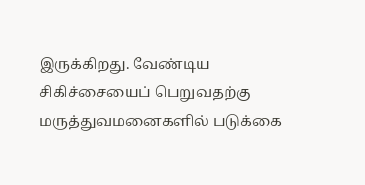இருக்கிறது. வேண்டிய சிகிச்சையைப் பெறுவதற்கு மருத்துவமனைகளில் படுக்கை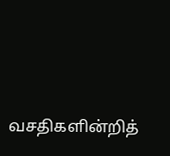வசதிகளின்றித்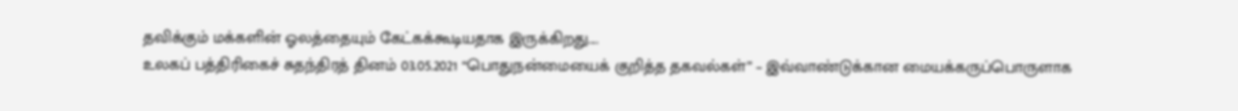தவிக்கும் மக்களின் ஓலத்தையும் கேட்கக்கூடியதாக இருக்கிறது....
உலகப் பத்திரிகைச் சுதந்திரத் தினம் 03.05.2021 “பொதுநன்மையைக் குறித்த தகவல்கள்” – இவ்வாண்டுக்கான மையக்கருப்பொருளாக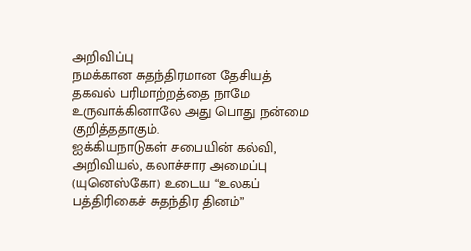அறிவிப்பு
நமக்கான சுதந்திரமான தேசியத் தகவல் பரிமாற்றத்தை நாமே உருவாக்கினாலே அது பொது நன்மை குறித்ததாகும்.
ஐக்கியநாடுகள் சபையின் கல்வி, அறிவியல், கலாச்சார அமைப்பு (யுனெஸ்கோ) உடைய “உலகப் பத்திரிகைச் சுதந்திர தினம்”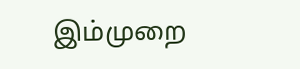இம்முறை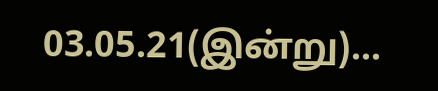03.05.21(இன்று)...